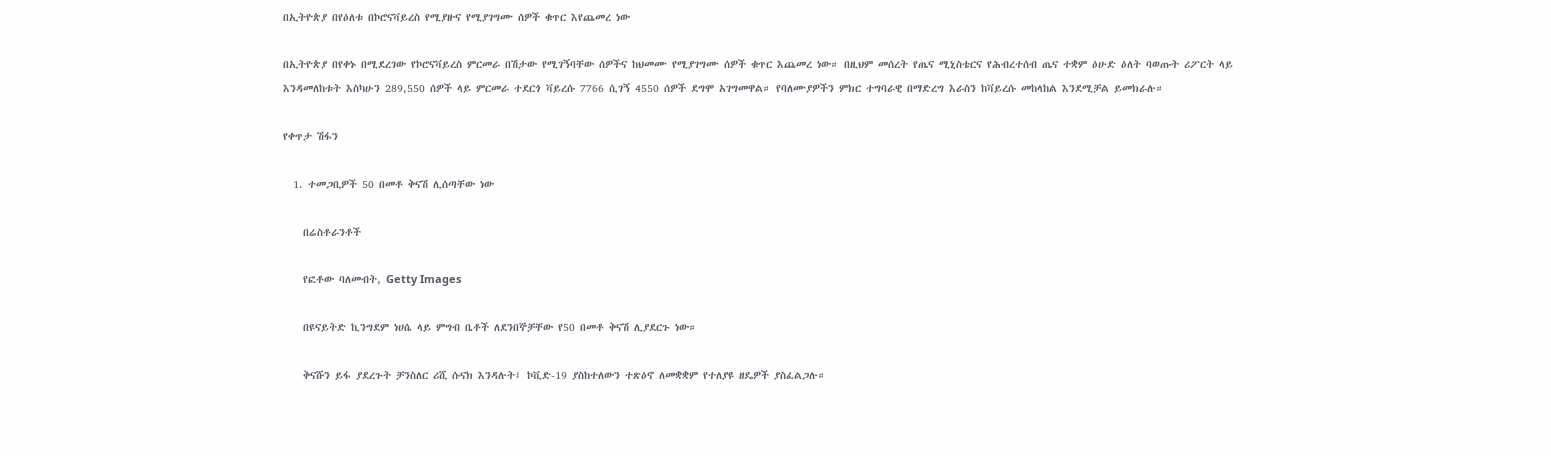በኢትዮጵያ በየዕለቱ በኮሮናቫይረስ የሚያዙና የሚያገግሙ ሰዎች ቁጥር እየጨመረ ነው

በኢትዮጵያ በየቀኑ በሚደረገው የኮሮናቫይረስ ምርመራ በሽታው የሚገኝባቸው ሰዎችና ከህመሙ የሚያገግሙ ሰዎች ቁጥር እጨመረ ነው። በዚህም መሰረት የጤና ሚኒስቴርና የሕብረተሰብ ጤና ተቋም ዕሁድ ዕለት ባወጡት ሪፖርት ላይ እንዳመለከቱት እስካሁን 289,550 ሰዎች ላይ ምርመራ ተደርጎ ቫይረሱ 7766 ሲገኝ 4550 ሰዎች ደግሞ አገግመዋል። የባለሙያዎችን ምክር ተግባራዊ በማድረግ እራስን ከቫይረሱ መከላከል እንደሚቻል ይመክራሉ።

የቀጥታ ሽፋን

  1. ተመጋቢዎች 50 በመቶ ቅናሽ ሊሰጣቸው ነው

    በሬስቶራንቶች

    የፎቶው ባለመብት, Getty Images

    በዩናይትድ ኪንግደም ነሀሴ ላይ ምግብ ቤቶች ለደንበኞቻቸው የ50 በመቶ ቅናሽ ሊያደርጉ ነው።

    ቅናሹን ይፋ ያደረጉት ቻንስለር ሪሺ ሱናክ እንዳሉት፤ ኮቪድ-19 ያስከተለውን ተጽዕኖ ለመቋቋም የተለያዩ ዘዴዎች ያስፈልጋሉ።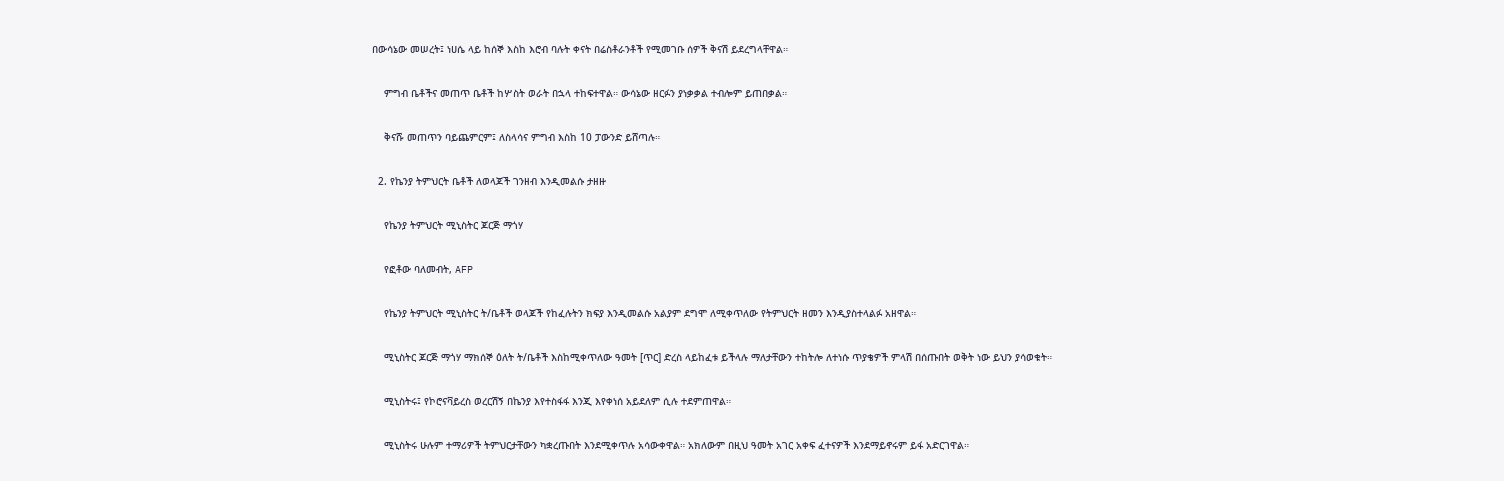በውሳኔው መሠረት፤ ነሀሴ ላይ ከሰኞ እስከ እሮብ ባሉት ቀናት በሬስቶራንቶች የሚመገቡ ሰዎች ቅናሽ ይደረግላቸዋል።

    ምግብ ቤቶችና መጠጥ ቤቶች ከሦስት ወራት በኋላ ተከፍተዋል። ውሳኔው ዘርፉን ያነቃቃል ተብሎም ይጠበቃል።

    ቅናሹ መጠጥን ባይጨምርም፤ ለስላሳና ምግብ እስከ 10 ፓውንድ ይሸጣሉ።

  2. የኬንያ ትምህርት ቤቶች ለወላጆች ገንዘብ እንዲመልሱ ታዘዙ

    የኬንያ ትምህርት ሚኒስትር ጆርጅ ማጎሃ

    የፎቶው ባለመብት, AFP

    የኬንያ ትምህርት ሚኒስትር ት/ቤቶች ወላጆች የከፈሉትን ክፍያ እንዲመልሱ አልያም ደግሞ ለሚቀጥለው የትምህርት ዘመን እንዲያስተላልፉ አዘዋል።

    ሚኒስትር ጆርጅ ማጎሃ ማክሰኞ ዕለት ት/ቤቶች እስከሚቀጥለው ዓመት [ጥር] ድረስ ላይከፈቱ ይችላሉ ማለታቸውን ተከትሎ ለተነሱ ጥያቄዎች ምላሽ በሰጡበት ወቅት ነው ይህን ያሳወቁት።

    ሚኒስትሩ፤ የኮሮናቫይረስ ወረርሽኝ በኬንያ እየተስፋፋ እንጂ እየቀነሰ አይደለም ሲሉ ተደምጠዋል።

    ሚኒስትሩ ሁሉም ተማሪዎች ትምህርታቸውን ካቋረጡበት እንደሚቀጥሉ አሳውቀዋል። አክለውም በዚህ ዓመት አገር አቀፍ ፈተናዎች እንደማይኖሩም ይፋ አድርገዋል።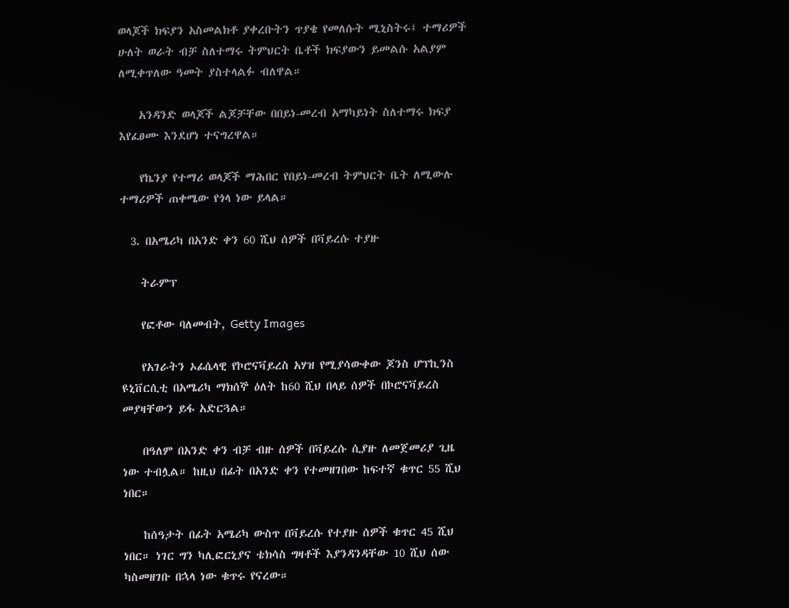ወላጆች ክፍያን አስመልክቶ ያቀረቡትን ጥያቄ የመለሱት ሚኒስትሩ፤ ተማሪዎች ሁለት ወራት ብቻ ስለተማሩ ትምህርት ቤቶች ክፍያውን ይመልሱ አልያም ለሚቀጥለው ዓመት ያስተላልፉ ብለዋል።

    አንዳንድ ወላጆች ልጆቻቸው በበይነ-መረብ አማካይነት ስለተማሩ ክፍያ እየፈፀሙ እንደሆነ ተናግረዋል።

    የኬንያ የተማሪ ወላጆች ማሕበር የበይነ-መረብ ትምህርት ቤት ለሚውሉ ተማሪዎች ጠቀሜው የጎላ ነው ይላል።

  3. በአሜሪካ በአንድ ቀን 60 ሺህ ሰዎች በቫይረሱ ተያዙ

    ትራምፕ

    የፎቶው ባለመብት, Getty Images

    የአገራትን ኦፊሴላዊ የኮሮናቫይረስ አሃዝ የሚያሳውቀው ጆንስ ሆፕኪንስ ዩኒቨርሲቲ በአሜሪካ ማክሰኞ ዕለት ከ60 ሺህ በላይ ሰዎች በኮሮናቫይረስ መያዛቸውን ይፋ አድርጓል።

    በዓለም በአንድ ቀን ብቻ ብዙ ሰዎች በቫይረሱ ሲያዙ ለመጀመሪያ ጊዜ ነው ተብሏል። ከዚህ በፊት በአንድ ቀን የተመዘገበው ከፍተኛ ቁጥር 55 ሺህ ነበር።

    ከሰዓታት በፊት አሜሪካ ውስጥ በቫይረሱ የተያዙ ሰዎች ቁጥር 45 ሺህ ነበር። ነገር ግን ካሊፎርኒያና ቴክሳስ ግዛቶች እያንዳንዳቸው 10 ሺህ ሰው ካስመዘገቡ በኋላ ነው ቁጥሩ የናረው።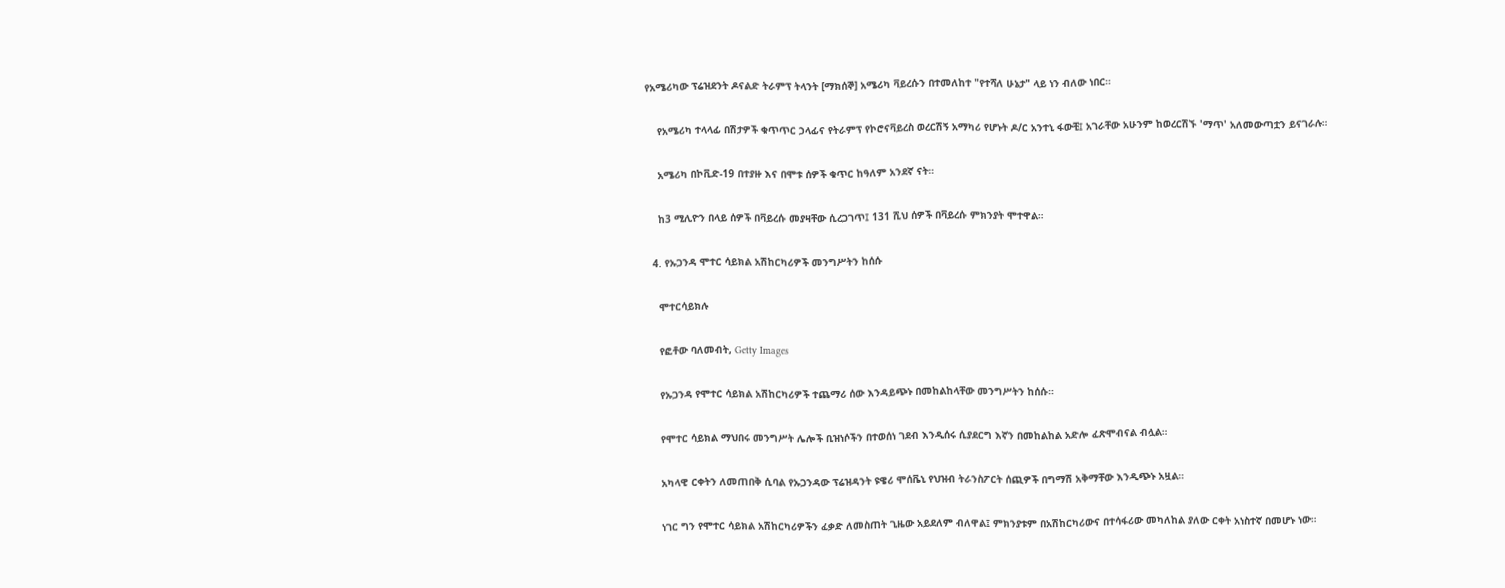የአሜሪካው ፕሬዝደንት ዶናልድ ትራምፕ ትላንት [ማክሰኞ] አሜሪካ ቫይረሱን በተመለከተ "የተሻለ ሁኔታ" ላይ ነን ብለው ነበር።

    የአሜሪካ ተላላፊ በሽታዎች ቁጥጥር ኃላፊና የትራምፕ የኮሮናቫይረስ ወረርሽኝ አማካሪ የሆኑት ዶ/ር አንተኒ ፋውቺ፤ አገራቸው አሁንም ከወረርሽኙ 'ማጥ' አለመውጣቷን ይናገራሉ።

    አሜሪካ በኮቪድ-19 በተያዙ እና በሞቱ ሰዎች ቁጥር ከዓለም አንደኛ ናት።

    ከ3 ሚሊዮን በላይ ሰዎች በቫይረሱ መያዛቸው ሲረጋገጥ፤ 131 ሺህ ሰዎች በቫይረሱ ምክንያት ሞተዋል።

  4. የኡጋንዳ ሞተር ሳይክል አሽከርካሪዎች መንግሥትን ከሰሱ

    ሞተርሳይክሉ

    የፎቶው ባለመብት, Getty Images

    የኡጋንዳ የሞተር ሳይክል አሽከርካሪዎች ተጨማሪ ሰው እንዳይጭኑ በመከልከላቸው መንግሥትን ከሰሱ።

    የሞተር ሳይክል ማህበሩ መንግሥት ሌሎች ቢዝነሶችን በተወሰነ ገደብ እንዲሰሩ ሲያደርግ እኛን በመከልከል አድሎ ፈጽሞብናል ብሏል።

    አካላዊ ርቀትን ለመጠበቅ ሲባል የኡጋንዳው ፕሬዝዳንት ዩዌሪ ሞሰቬኒ የህዝብ ትራንስፖርት ሰጪዎች በግማሽ አቅማቸው እንዲጭኑ አዟል።

    ነገር ግን የሞተር ሳይክል አሽከርካሪዎችን ፈቃድ ለመስጠት ጊዜው አይደለም ብለዋል፤ ምክንያቱም በአሽከርካሪውና በተሳፋሪው መካለከል ያለው ርቀት አነስተኛ በመሆኑ ነው።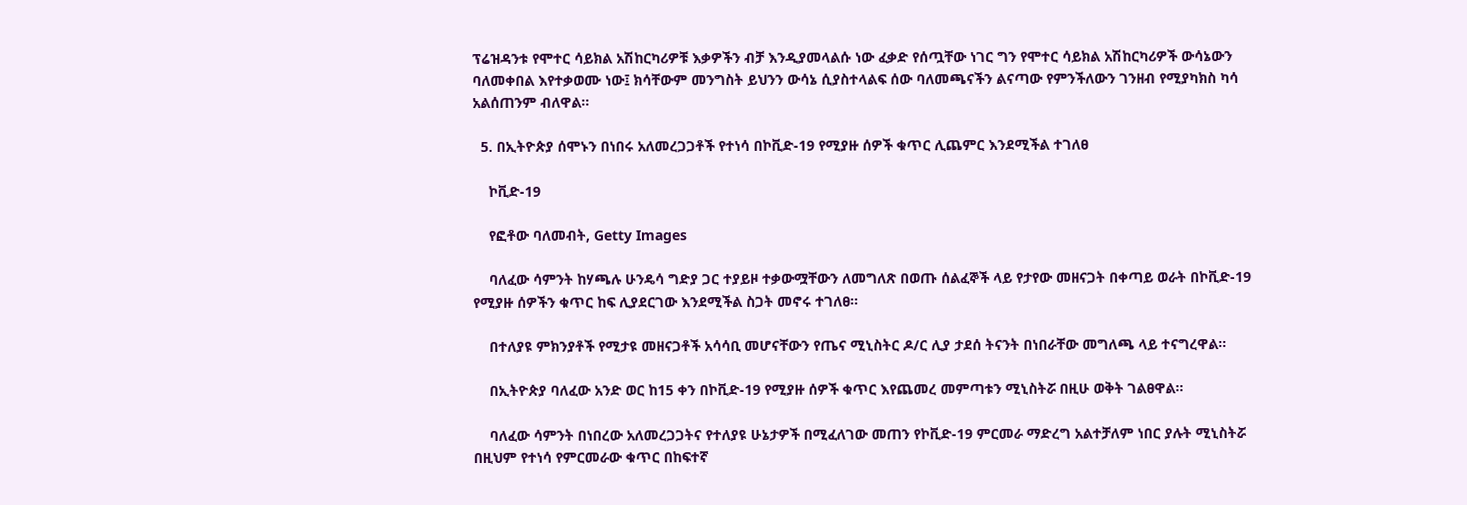ፕሬዝዳንቱ የሞተር ሳይክል አሽከርካሪዎቹ እቃዎችን ብቻ እንዲያመላልሱ ነው ፈቃድ የሰጧቸው ነገር ግን የሞተር ሳይክል አሽከርካሪዎች ውሳኔውን ባለመቀበል እየተቃወሙ ነው፤ ክሳቸውም መንግስት ይህንን ውሳኔ ሲያስተላልፍ ሰው ባለመጫናችን ልናጣው የምንችለውን ገንዘብ የሚያካክስ ካሳ አልሰጠንም ብለዋል።

  5. በኢትዮጵያ ሰሞኑን በነበሩ አለመረጋጋቶች የተነሳ በኮቪድ-19 የሚያዙ ሰዎች ቁጥር ሊጨምር እንደሚችል ተገለፀ

    ኮቪድ-19

    የፎቶው ባለመብት, Getty Images

    ባለፈው ሳምንት ከሃጫሉ ሁንዴሳ ግድያ ጋር ተያይዞ ተቃውሟቸውን ለመግለጽ በወጡ ሰልፈኞች ላይ የታየው መዘናጋት በቀጣይ ወራት በኮቪድ-19 የሚያዙ ሰዎችን ቁጥር ከፍ ሊያደርገው እንደሚችል ስጋት መኖሩ ተገለፀ።

    በተለያዩ ምክንያቶች የሚታዩ መዘናጋቶች አሳሳቢ መሆናቸውን የጤና ሚኒስትር ዶ/ር ሊያ ታደሰ ትናንት በነበራቸው መግለጫ ላይ ተናግረዋል።

    በኢትዮጵያ ባለፈው አንድ ወር ከ15 ቀን በኮቪድ-19 የሚያዙ ሰዎች ቁጥር እየጨመረ መምጣቱን ሚኒስትሯ በዚሁ ወቅት ገልፀዋል።

    ባለፈው ሳምንት በነበረው አለመረጋጋትና የተለያዩ ሁኔታዎች በሚፈለገው መጠን የኮቪድ-19 ምርመራ ማድረግ አልተቻለም ነበር ያሉት ሚኒስትሯ በዚህም የተነሳ የምርመራው ቁጥር በከፍተኛ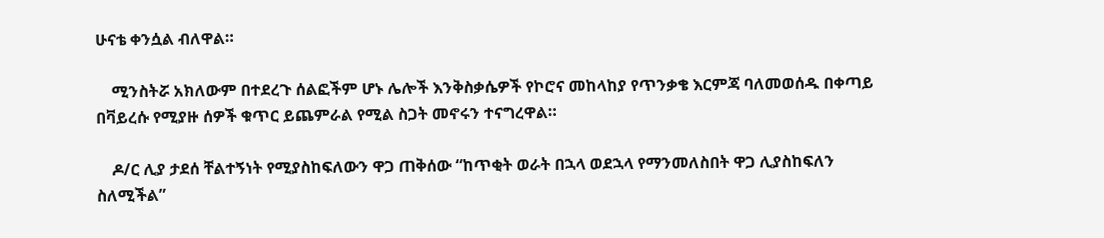ሁናቴ ቀንሷል ብለዋል።

    ሚንስትሯ አክለውም በተደረጉ ሰልፎችም ሆኑ ሌሎች እንቅስቃሴዎች የኮሮና መከላከያ የጥንቃቄ እርምጃ ባለመወሰዱ በቀጣይ በቫይረሱ የሚያዙ ሰዎች ቁጥር ይጨምራል የሚል ስጋት መኖሩን ተናግረዋል።

    ዶ/ር ሊያ ታደሰ ቸልተኝነት የሚያስከፍለውን ዋጋ ጠቅሰው “ከጥቂት ወራት በኋላ ወደኋላ የማንመለስበት ዋጋ ሊያስከፍለን ስለሚችል”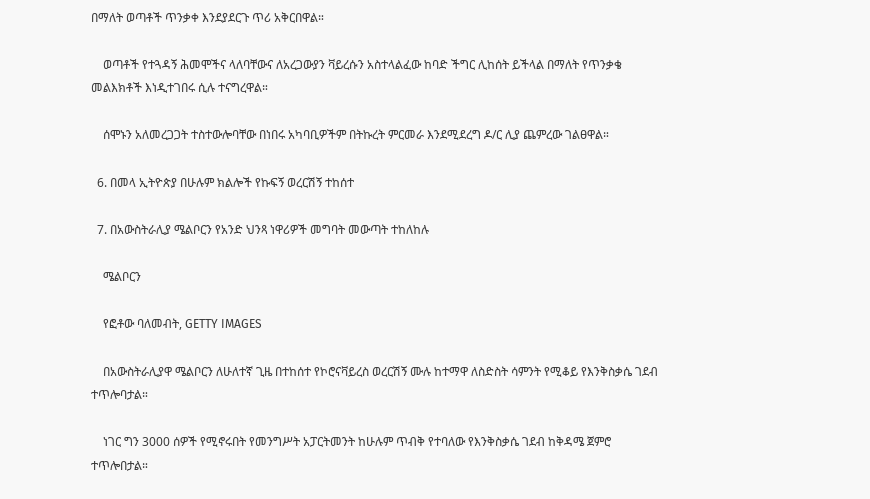በማለት ወጣቶች ጥንቃቀ እንደያደርጉ ጥሪ አቅርበዋል።

    ወጣቶች የተጓዳኝ ሕመሞችና ላለባቸውና ለአረጋውያን ቫይረሱን አስተላልፈው ከባድ ችግር ሊከሰት ይችላል በማለት የጥንቃቄ መልእክቶች እነዲተገበሩ ሲሉ ተናግረዋል።

    ሰሞኑን አለመረጋጋት ተስተውሎባቸው በነበሩ አካባቢዎችም በትኩረት ምርመራ እንደሚደረግ ዶ/ር ሊያ ጨምረው ገልፀዋል።

  6. በመላ ኢትዮጵያ በሁሉም ክልሎች የኩፍኝ ወረርሽኝ ተከሰተ

  7. በአውስትራሊያ ሜልቦርን የአንድ ህንጻ ነዋሪዎች መግባት መውጣት ተከለከሉ

    ሜልቦርን

    የፎቶው ባለመብት, GETTY IMAGES

    በአውስትራሊያዋ ሜልቦርን ለሁለተኛ ጊዜ በተከሰተ የኮሮናቫይረስ ወረርሽኝ ሙሉ ከተማዋ ለስድስት ሳምንት የሚቆይ የእንቅስቃሴ ገደብ ተጥሎባታል።

    ነገር ግን 3000 ሰዎች የሚኖሩበት የመንግሥት አፓርትመንት ከሁሉም ጥብቅ የተባለው የእንቅስቃሴ ገደብ ከቅዳሜ ጀምሮ ተጥሎበታል።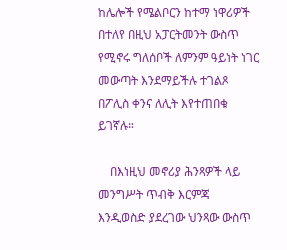ከሌሎች የሜልቦርን ከተማ ነዋሪዎች በተለየ በዚህ አፓርትመንት ውስጥ የሚኖሩ ግለሰቦች ለምንም ዓይነት ነገር መውጣት እንደማይችሉ ተገልጾ በፖሊስ ቀንና ለሊት እየተጠበቁ ይገኛሉ።

    በእነዚህ መኖሪያ ሕንጻዎች ላይ መንግሥት ጥብቅ እርምጃ እንዲወስድ ያደረገው ህንጻው ውስጥ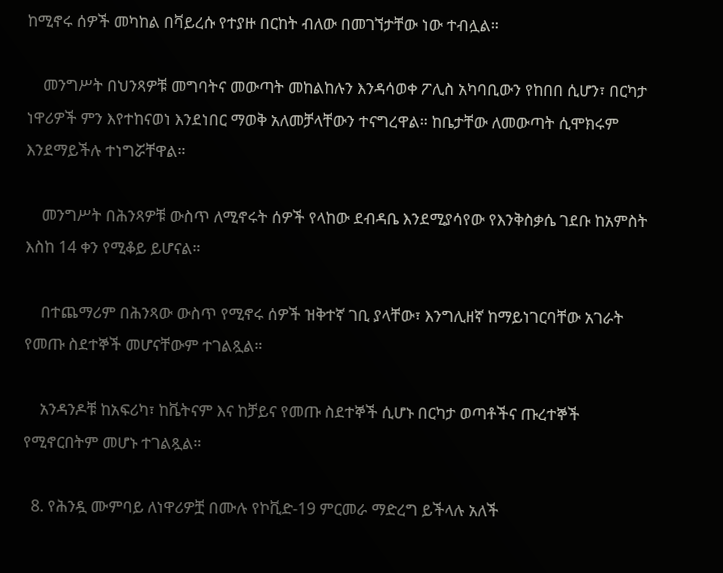ከሚኖሩ ሰዎች መካከል በቫይረሱ የተያዙ በርከት ብለው በመገኘታቸው ነው ተብሏል።

    መንግሥት በህንጻዎቹ መግባትና መውጣት መከልከሉን እንዳሳወቀ ፖሊስ አካባቢውን የከበበ ሲሆን፣ በርካታ ነዋሪዎች ምን እየተከናወነ እንደነበር ማወቅ አለመቻላቸውን ተናግረዋል። ከቤታቸው ለመውጣት ሲሞክሩም እንደማይችሉ ተነግሯቸዋል።

    መንግሥት በሕንጻዎቹ ውስጥ ለሚኖሩት ሰዎች የላከው ደብዳቤ እንደሚያሳየው የእንቅስቃሴ ገደቡ ከአምስት እስከ 14 ቀን የሚቆይ ይሆናል።

    በተጨማሪም በሕንጻው ውስጥ የሚኖሩ ሰዎች ዝቅተኛ ገቢ ያላቸው፣ እንግሊዘኛ ከማይነገርባቸው አገራት የመጡ ስደተኞች መሆናቸውም ተገልጿል።

    አንዳንዶቹ ከአፍሪካ፣ ከቬትናም እና ከቻይና የመጡ ስደተኞች ሲሆኑ በርካታ ወጣቶችና ጡረተኞች የሚኖርበትም መሆኑ ተገልጿል።

  8. የሕንዷ ሙምባይ ለነዋሪዎቿ በሙሉ የኮቪድ-19 ምርመራ ማድረግ ይችላሉ አለች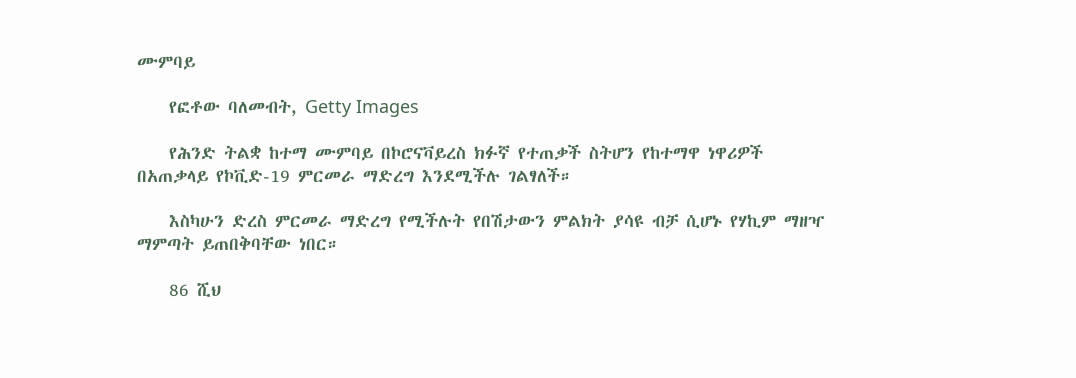ሙምባይ

    የፎቶው ባለመብት, Getty Images

    የሕንድ ትልቋ ከተማ ሙምባይ በኮሮናቫይረስ ክፉኛ የተጠቃች ስትሆን የከተማዋ ነዋሪዎች በአጠቃላይ የኮቪድ-19 ምርመራ ማድረግ እንደሚችሉ ገልፃለች።

    እስካሁን ድረስ ምርመራ ማድረግ የሚችሉት የበሽታውን ምልክት ያሳዩ ብቻ ሲሆኑ የሃኪም ማዘዣ ማምጣት ይጠበቅባቸው ነበር።

    86 ሺህ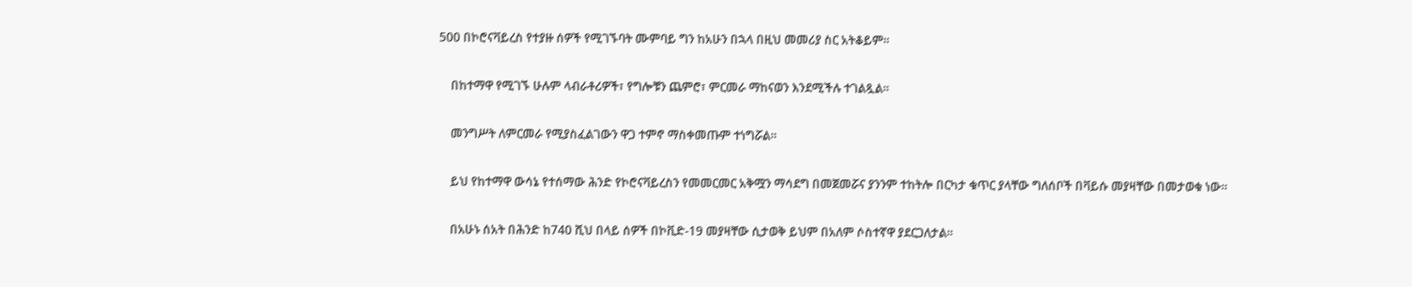500 በኮሮናቫይረስ የተያዙ ሰዎች የሚገኙባት ሙምባይ ግን ከአሁን በኋላ በዚህ መመሪያ ስር አትቆይም።

    በከተማዋ የሚገኙ ሁሉም ላብራቶሪዎች፣ የግሎቹን ጨምሮ፣ ምርመራ ማከናወን እንደሚችሉ ተገልጿል።

    መንግሥት ለምርመራ የሚያስፈልገውን ዋጋ ተምኖ ማስቀመጡም ተነግሯል።

    ይህ የከተማዋ ውሳኔ የተሰማው ሕንድ የኮሮናቫይረስን የመመርመር አቅሟን ማሳደግ በመጀመሯና ያንንም ተከትሎ በርካታ ቁጥር ያላቸው ግለሰቦች በቫይሱ መያዛቸው በመታወቁ ነው።

    በአሁኑ ሰአት በሕንድ ከ740 ሺህ በላይ ሰዎች በኮቪድ-19 መያዛቸው ሲታወቅ ይህም በአለም ሶስተኛዋ ያደርጋለታል።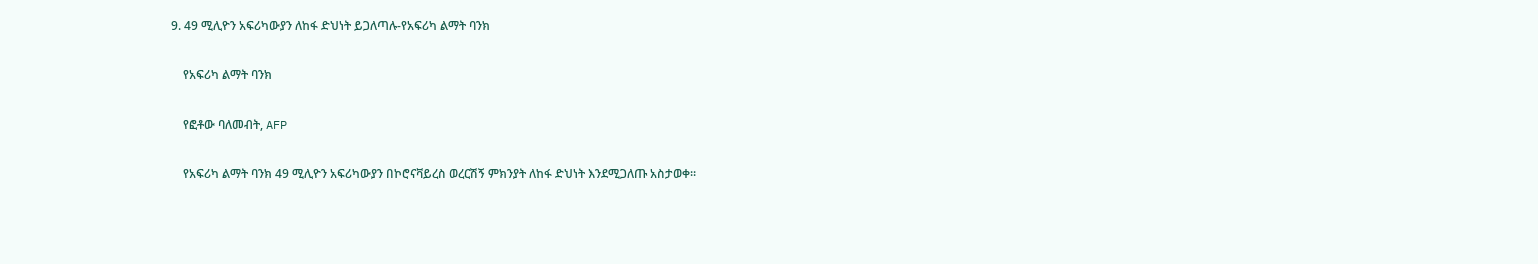9. 49 ሚሊዮን አፍሪካውያን ለከፋ ድህነት ይጋለጣሉ-የአፍሪካ ልማት ባንክ

    የአፍሪካ ልማት ባንክ

    የፎቶው ባለመብት, AFP

    የአፍሪካ ልማት ባንክ 49 ሚሊዮን አፍሪካውያን በኮሮናቫይረስ ወረርሽኝ ምክንያት ለከፋ ድህነት እንደሚጋለጡ አስታወቀ።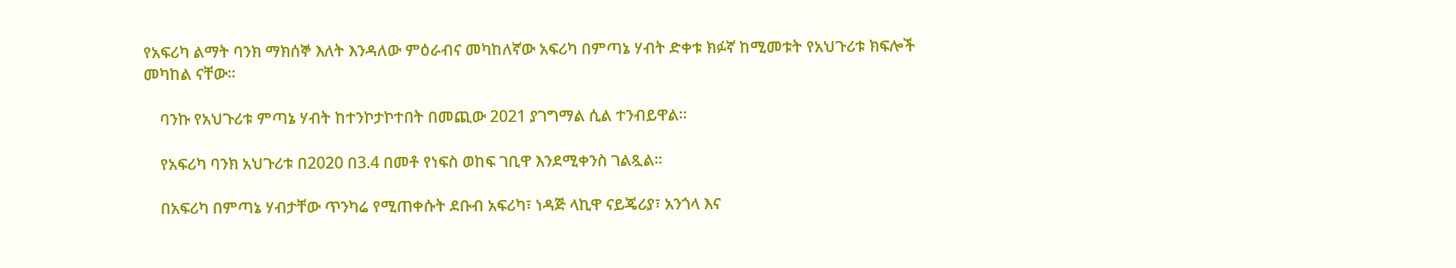የአፍሪካ ልማት ባንክ ማክሰኞ እለት እንዳለው ምዕራብና መካከለኛው አፍሪካ በምጣኔ ሃብት ድቀቱ ክፉኛ ከሚመቱት የአህጉሪቱ ክፍሎች መካከል ናቸው።

    ባንኩ የአህጉሪቱ ምጣኔ ሃብት ከተንኮታኮተበት በመጪው 2021 ያገግማል ሲል ተንብይዋል።

    የአፍሪካ ባንክ አህጉሪቱ በ2020 በ3.4 በመቶ የነፍስ ወከፍ ገቢዋ እንደሚቀንስ ገልጿል።

    በአፍሪካ በምጣኔ ሃብታቸው ጥንካሬ የሚጠቀሱት ደቡብ አፍሪካ፣ ነዳጅ ላኪዋ ናይጄሪያ፣ አንጎላ እና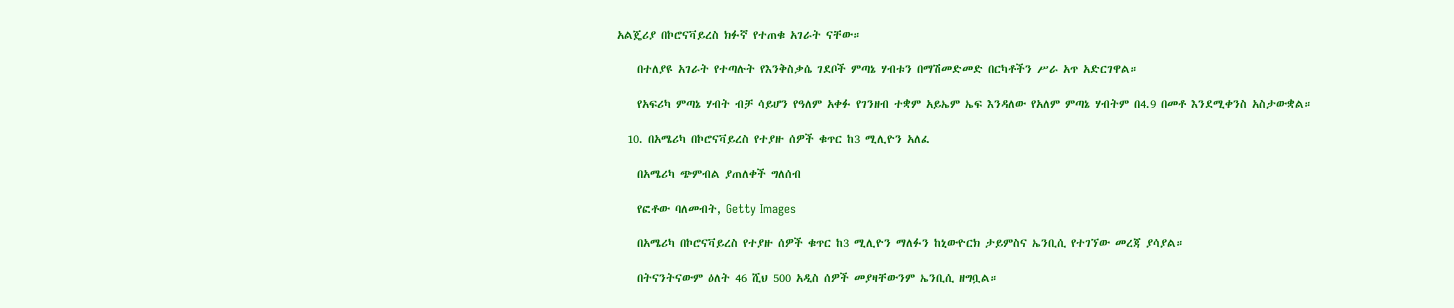አልጄሪያ በኮሮናቫይረስ ክፉኛ የተጠቁ አገራት ናቸው።

    በተለያዩ አገራት የተጣሉት የእንቅስቃሴ ገደቦች ምጣኔ ሃብቱን በማሽመድመድ በርካቶችን ሥራ አጥ አድርገዋል።

    የአፍሪካ ምጣኔ ሃብት ብቻ ሳይሆን የዓለም አቀፉ የገንዘብ ተቋም አይኤም ኤፍ እንዳለው የአለም ምጣኔ ሃብትም በ4.9 በመቶ እንደሚቀንስ አስታውቋል።

  10. በአሜሪካ በኮሮናቫይረስ የተያዙ ሰዎች ቁጥር ከ3 ሚሊዮን አለፈ

    በአሜሪካ ጭምብል ያጠለቀች ግለሰብ

    የፎቶው ባለመብት, Getty Images

    በአሜሪካ በኮሮናቫይረስ የተያዙ ሰዎች ቁጥር ከ3 ሚሊዮን ማለፉን ከኒውዮርክ ታይምስና ኤንቢሲ የተገኘው መረጃ ያሳያል።

    በትናንትናውም ዕለት 46 ሺህ 500 አዲስ ሰዎች መያዛቸውንም ኤንቢሲ ዘግቧል።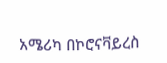አሜሪካ በኮሮናቫይረስ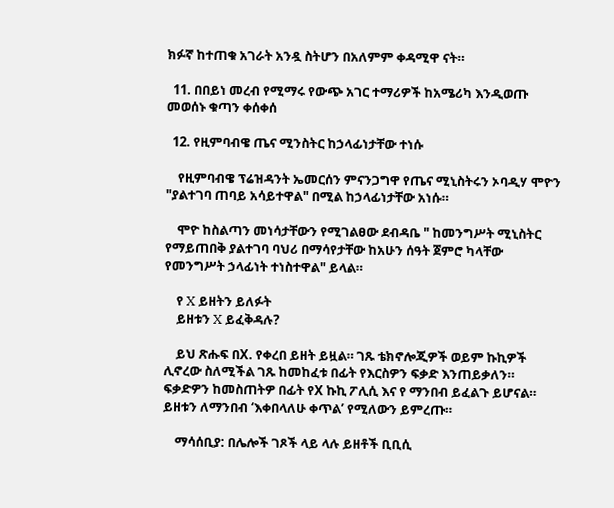ክፉኛ ከተጠቁ አገራት አንዷ ስትሆን በአለምም ቀዳሚዋ ናት።

  11. በበይነ መረብ የሚማሩ የውጭ አገር ተማሪዎች ከአሜሪካ እንዲወጡ መወሰኑ ቁጣን ቀሰቀሰ

  12. የዚምባብዌ ጤና ሚንስትር ከኃላፊነታቸው ተነሱ

    የዚምባብዌ ፕሬዝዳንት ኤመርሰን ምናንጋግዋ የጤና ሚኒስትሩን ኦባዲሃ ሞዮን "ያልተገባ ጠባይ አሳይተዋል" በሚል ከኃላፊነታቸው አነሱ።

    ሞዮ ከስልጣን መነሳታቸውን የሚገልፀው ደብዳቤ " ከመንግሥት ሚኒስትር የማይጠበቅ ያልተገባ ባህሪ በማሳየታቸው ከአሁን ሰዓት ጀምሮ ካላቸው የመንግሥት ኃላፊነት ተነስተዋል" ይላል።

    የ X ይዘትን ይለፉት
    ይዘቱን X ይፈቅዳሉ?

    ይህ ጽሑፍ በX. የቀረበ ይዘት ይዟል። ገጹ ቴክኖሎጂዎች ወይም ኩኪዎች ሊኖረው ስለሚችል ገጹ ከመከፈቱ በፊት የእርስዎን ፍቃድ እንጠይቃለን። ፍቃድዎን ከመስጠትዎ በፊት የX ኩኪ ፖሊሲ እና የ ማንበብ ይፈልጉ ይሆናል። ይዘቱን ለማንበብ ‘እቀበላለሁ ቀጥል’ የሚለውን ይምረጡ።

    ማሳሰቢያ: በሌሎች ገጾች ላይ ላሉ ይዘቶች ቢቢሲ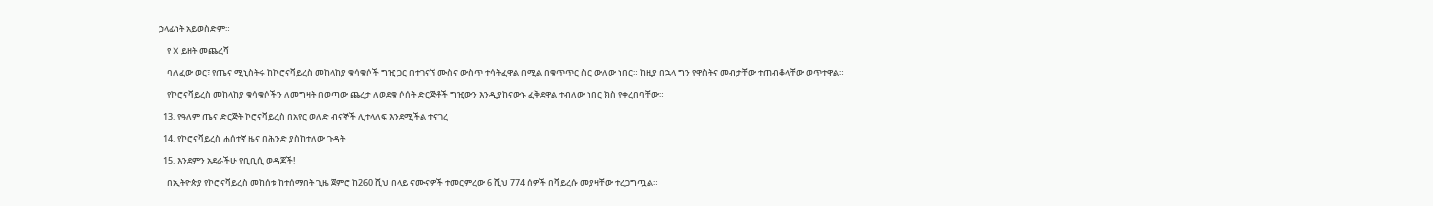ኃላፊነት አይወስድም።

    የ X ይዘት መጨረሻ

    ባለፈው ወር፣ የጤና ሚኒስትሩ ከኮሮናቫይረስ መከላከያ ቁሳቁሶች ግዢ ጋር በተገናኘ ሙስና ውስጥ ተሳትፈዋል በሚል በቁጥጥር ስር ውለው ነበር። ከዚያ በኋላ ግን የዋስትና መብታቸው ተጠብቆላቸው ወጥተዋል።

    የኮሮናቫይረስ መከላከያ ቁሳቁሶችን ለመግዛት በወጣው ጨረታ ለወደቁ ሶሰት ድርጅቶች ግዢውን እንዲያከናውኑ ፈቅደዋል ተብለው ነበር ክስ የቀረበባቸው።

  13. የዓለም ጤና ድርጅት ኮሮናቫይረስ በአየር ወለድ ብናኞች ሊተላለፍ እንደሚችል ተናገረ

  14. የኮሮናቫይረስ ሐሰተኛ ዜና በሕንድ ያስከተለው ጉዳት

  15. እንደምን አደራችሁ የቢቢሲ ወዳጆች!

    በኢትዮጵያ የኮሮናቫይረስ መከሰቱ ከተሰማበት ጊዜ ጀምሮ ከ260 ሺህ በላይ ናሙናዎች ተመርምረው 6 ሺህ 774 ሰዎች በቫይረሱ መያዛቸው ተረጋግጧል።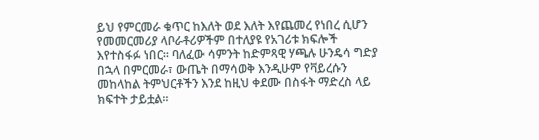ይህ የምርመራ ቁጥር ከእለት ወደ እለት እየጨመረ የነበረ ሲሆን የመመርመሪያ ላቦራቶሪዎችም በተለያዩ የአገሪቱ ክፍሎች እየተስፋፉ ነበር። ባለፈው ሳምንት ከድምጻዊ ሃጫሉ ሁንዴሳ ግድያ በኋላ በምርመራ፣ ውጤት በማሳወቅ እንዲሁም የቫይረሱን መከላከል ትምህርቶችን እንደ ከዚህ ቀደሙ በስፋት ማድረስ ላይ ክፍተት ታይቷል።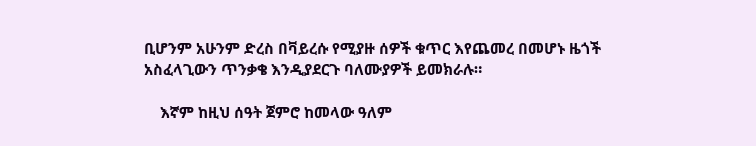ቢሆንም አሁንም ድረስ በቫይረሱ የሚያዙ ሰዎች ቁጥር እየጨመረ በመሆኑ ዜጎች አስፈላጊውን ጥንቃቄ እንዲያደርጉ ባለሙያዎች ይመክራሉ።

    እኛም ከዚህ ሰዓት ጀምሮ ከመላው ዓለም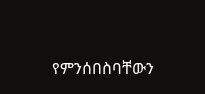የምንሰበስባቸውን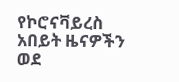የኮሮናቫይረስ አበይት ዜናዎችን ወደ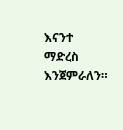እናንተ ማድረስ እንጀምራለን።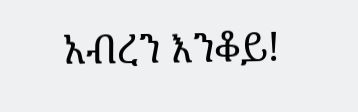አብረን እንቆይ!